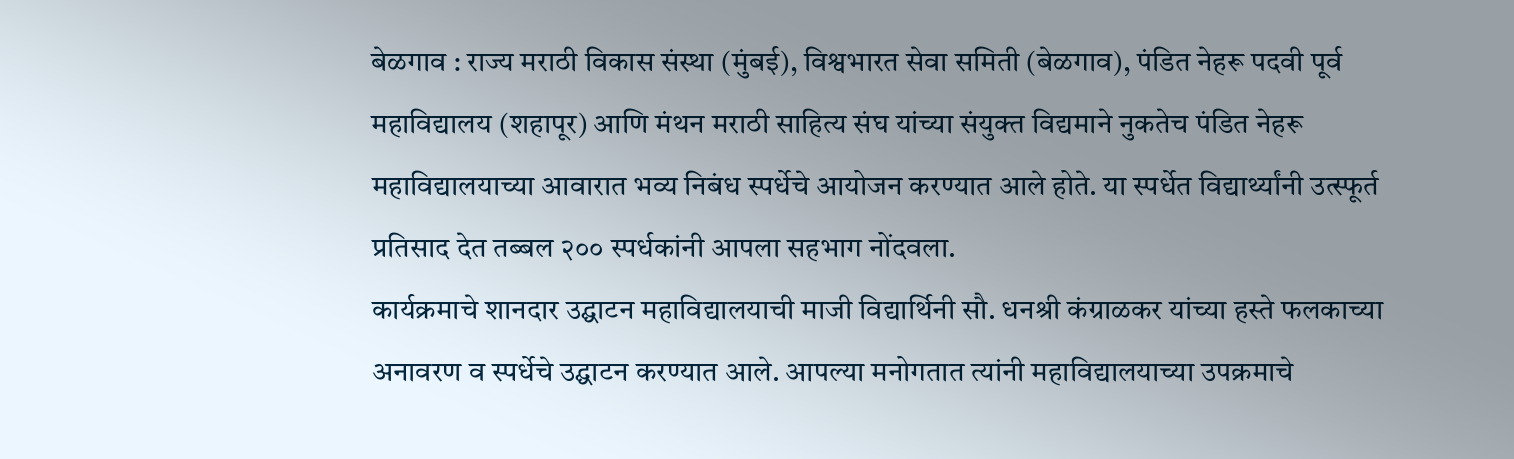बेळगाव : राज्य मराठी विकास संस्था (मुंबई), विश्वभारत सेवा समिती (बेळगाव), पंडित नेहरू पदवी पूर्व महाविद्यालय (शहापूर) आणि मंथन मराठी साहित्य संघ यांच्या संयुक्त विद्यमाने नुकतेच पंडित नेहरू महाविद्यालयाच्या आवारात भव्य निबंध स्पर्धेचे आयोजन करण्यात आले होते. या स्पर्धेत विद्यार्थ्यांनी उत्स्फूर्त प्रतिसाद देत तब्बल २०० स्पर्धकांनी आपला सहभाग नोंदवला.
कार्यक्रमाचे शानदार उद्घाटन महाविद्यालयाची माजी विद्यार्थिनी सौ. धनश्री कंग्राळकर यांच्या हस्ते फलकाच्या अनावरण व स्पर्धेचे उद्घाटन करण्यात आले. आपल्या मनोगतात त्यांनी महाविद्यालयाच्या उपक्रमाचे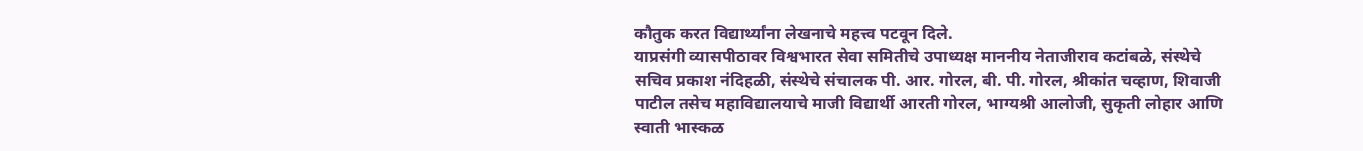कौतुक करत विद्यार्थ्यांना लेखनाचे महत्त्व पटवून दिले.
याप्रसंगी व्यासपीठावर विश्वभारत सेवा समितीचे उपाध्यक्ष माननीय नेताजीराव कटांबळे, संस्थेचे सचिव प्रकाश नंदिहळी, संस्थेचे संचालक पी. आर. गोरल, बी. पी. गोरल, श्रीकांत चव्हाण, शिवाजी पाटील तसेच महाविद्यालयाचे माजी विद्यार्थी आरती गोरल, भाग्यश्री आलोजी, सुकृती लोहार आणि स्वाती भास्कळ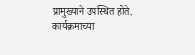प्रामुख्याने उपस्थित होते.
कार्यक्रमाच्या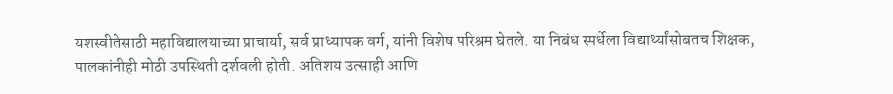यशस्वीतेसाठी महाविद्यालयाच्या प्राचार्या, सर्व प्राध्यापक वर्ग, यांनी विशेष परिश्रम घेतले. या निबंध स्पर्धेला विद्यार्थ्यांसोबतच शिक्षक, पालकांनीही मोठी उपस्थिती दर्शवली होती. अतिशय उत्साही आणि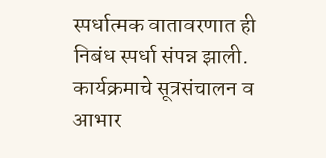स्पर्धात्मक वातावरणात ही निबंध स्पर्धा संपन्न झाली. कार्यक्रमाचे सूत्रसंचालन व आभार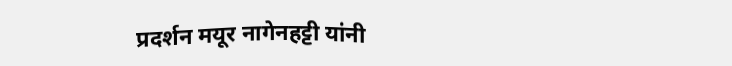प्रदर्शन मयूर नागेनहट्टी यांनी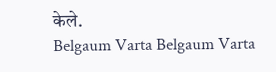केले.
Belgaum Varta Belgaum Varta